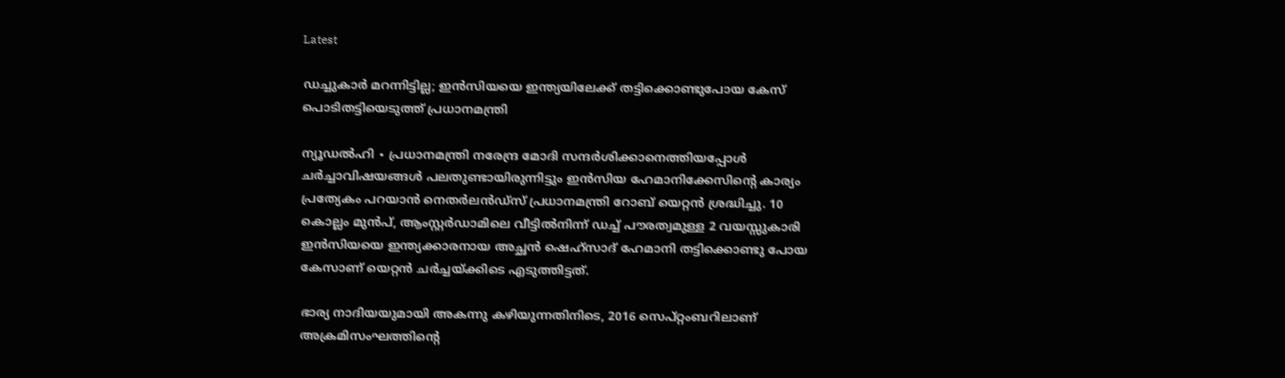Latest

ഡച്ചുകാർ മറന്നിട്ടില്ല; ഇൻസിയയെ ഇന്ത്യയിലേക്ക് തട്ടിക്കൊണ്ടുപോയ കേസ് പൊടിതട്ടിയെടുത്ത് പ്രധാനമന്ത്രി

ന്യൂഡൽഹി ∙ പ്രധാനമന്ത്രി നരേന്ദ്ര മോദി സന്ദർശിക്കാനെത്തിയപ്പോൾ ചർച്ചാവിഷയങ്ങൾ പലതുണ്ടായിരുന്നിട്ടും ഇൻസിയ ഹേമാനിക്കേസിന്റെ കാര്യം പ്രത്യേകം പറയാ‍ൻ നെതർലൻഡ്സ് പ്രധാനമന്ത്രി റോബ് യെറ്റൻ ശ്രദ്ധിച്ചു. 10 കൊല്ലം മുൻപ്, ആംസ്റ്റർഡാമിലെ വീട്ടിൽനിന്ന് ഡച്ച് പൗരത്വമുള്ള 2 വയസ്സുകാരി ഇൻസിയയെ ഇന്ത്യക്കാരനായ അച്ഛൻ ഷെഹ്സാദ് ഹേമാനി തട്ടിക്കൊണ്ടു പോയ കേസാണ് യെറ്റൻ ചർച്ചയ്ക്കിടെ എടുത്തിട്ടത്.

ഭാര്യ നാദിയയുമായി അകന്നു കഴിയുന്നതിനിടെ, 2016 സെപ്റ്റംബറിലാണ് അക്രമിസംഘത്തിന്റെ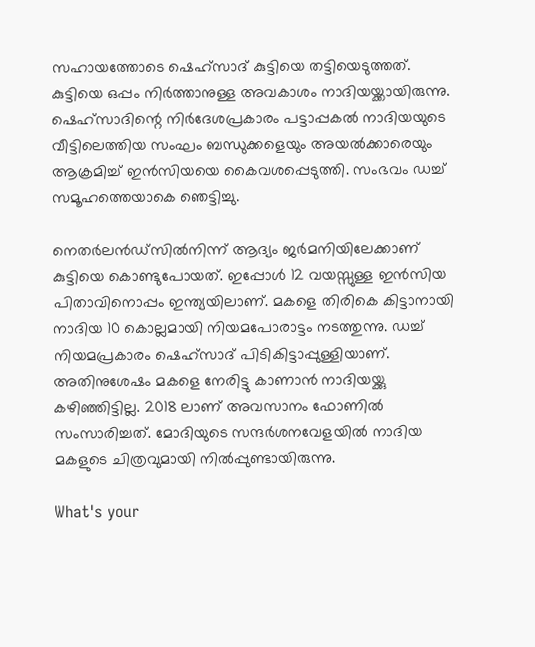സഹായത്തോടെ ഷെഹ്സാദ് കുട്ടിയെ തട്ടിയെടുത്തത്. കുട്ടിയെ ഒപ്പം നിർത്താനുള്ള അവകാശം നാദിയയ്ക്കായിരുന്നു. ഷെഹ്സാദിന്റെ നിർദേശപ്രകാരം പട്ടാപ്പകൽ നാദിയയുടെ വീട്ടിലെത്തിയ സംഘം ബന്ധുക്കളെയും അയൽക്കാരെയും ആക്രമിച്ച് ഇൻസിയയെ കൈവശപ്പെടുത്തി. സംഭവം ഡച്ച് സമൂഹത്തെയാകെ ഞെട്ടിച്ചു.

നെതർലൻഡ്സിൽനിന്ന് ആദ്യം ജർമനിയിലേക്കാണ് കുട്ടിയെ കൊണ്ടുപോയത്. ഇപ്പോൾ 12 വയസ്സുള്ള ഇൻസിയ പിതാവിനൊപ്പം ഇന്ത്യയിലാണ്. മകളെ തിരികെ കിട്ടാനായി നാദിയ 10 കൊല്ലമായി നിയമപോരാട്ടം നടത്തുന്നു. ഡച്ച് നിയമപ്രകാരം ഷെഹ്സാദ് പി‌ടികിട്ടാപ്പുള്ളിയാണ്. അതിനുശേഷം മകളെ നേരിട്ടു കാണാൻ നാദിയയ്ക്കു കഴിഞ്ഞിട്ടില്ല. 2018 ലാണ് അവസാനം ഫോണിൽ സംസാരിച്ചത്. മോദിയുടെ സന്ദർശനവേളയിൽ നാദിയ മകളുടെ ചിത്രവുമായി നിൽപ്പുണ്ടായിരുന്നു.

What's your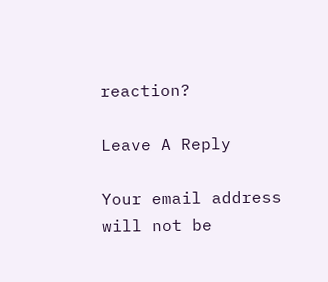reaction?

Leave A Reply

Your email address will not be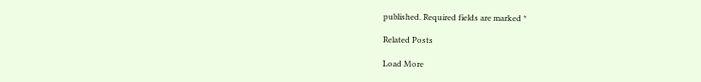published. Required fields are marked *

Related Posts

Load More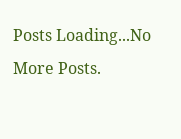Posts Loading...No More Posts.